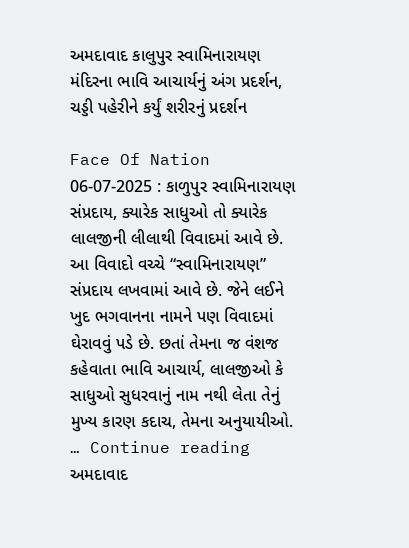અમદાવાદ કાલુપુર સ્વામિનારાયણ મંદિરના ભાવિ આચાર્યનું અંગ પ્રદર્શન, ચડ્ડી પહેરીને કર્યું શરીરનું પ્રદર્શન

Face Of Nation 06-07-2025 : કાળુપુર સ્વામિનારાયણ સંપ્રદાય, ક્યારેક સાધુઓ તો ક્યારેક લાલજીની લીલાથી વિવાદમાં આવે છે. આ વિવાદો વચ્ચે “સ્વામિનારાયણ” સંપ્રદાય લખવામાં આવે છે. જેને લઈને ખુદ ભગવાનના નામને પણ વિવાદમાં ઘેરાવવું પડે છે. છતાં તેમના જ વંશજ કહેવાતા ભાવિ આચાર્ય, લાલજીઓ કે સાધુઓ સુધરવાનું નામ નથી લેતા તેનું મુખ્ય કારણ કદાચ, તેમના અનુયાયીઓ. … Continue reading અમદાવાદ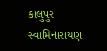કાલુપુર સ્વામિનારાયણ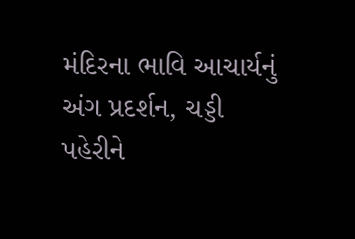મંદિરના ભાવિ આચાર્યનું અંગ પ્રદર્શન, ચડ્ડી પહેરીને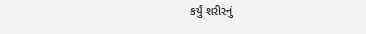કર્યું શરીરનું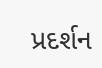પ્રદર્શન